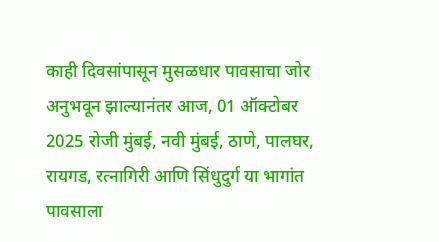काही दिवसांपासून मुसळधार पावसाचा जोर अनुभवून झाल्यानंतर आज, 01 ऑक्टोबर 2025 रोजी मुंबई, नवी मुंबई, ठाणे, पालघर, रायगड, रत्नागिरी आणि सिंधुदुर्ग या भागांत पावसाला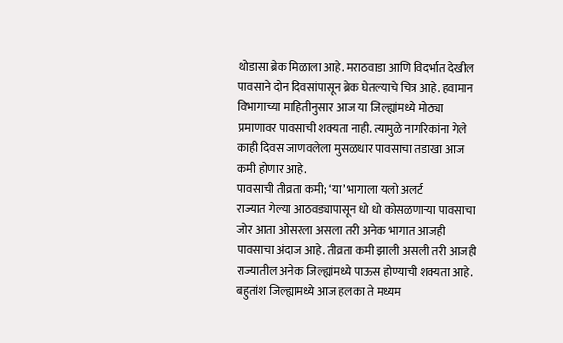थोडासा ब्रेक मिळाला आहे. मराठवाडा आणि विदर्भात देखील पावसाने दोन दिवसांपासून ब्रेक घेतल्याचे चित्र आहे. हवामान विभागाच्या माहितीनुसार आज या जिल्ह्यांमध्ये मोठ्या प्रमाणावर पावसाची शक्यता नाही. त्यामुळे नागरिकांना गेले काही दिवस जाणवलेला मुसळधार पावसाचा तडाखा आज कमी होणार आहे.
पावसाची तीव्रता कमी; ‘या’ भागाला यलो अलर्ट
राज्यात गेल्या आठवड्यापासून धो धो कोसळणाऱ्या पावसाचा जोर आता ओसरला असला तरी अनेक भागात आजही पावसाचा अंदाज आहे. तीव्रता कमी झाली असली तरी आजही राज्यातील अनेक जिल्ह्यांमध्ये पाऊस होण्याची शक्यता आहे. बहुतांश जिल्ह्यामध्ये आज हलका ते मध्यम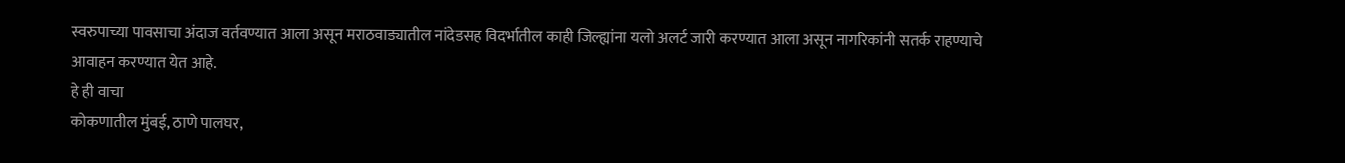स्वरुपाच्या पावसाचा अंदाज वर्तवण्यात आला असून मराठवाड्यातील नांदेडसह विदर्भातील काही जिल्ह्यांना यलो अलर्ट जारी करण्यात आला असून नागरिकांनी सतर्क राहण्याचे आवाहन करण्यात येत आहे.
हे ही वाचा
कोकणातील मुंबई, ठाणे पालघर,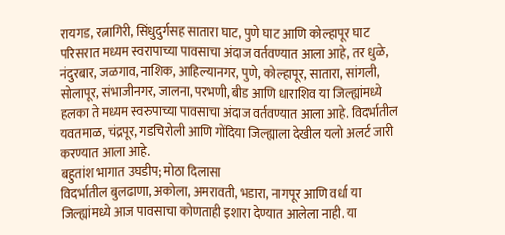रायगड, रत्नागिरी, सिंधुदुर्गसह सातारा घाट, पुणे घाट आणि कोल्हापूर घाट परिसरात मध्यम स्वरापाच्या पावसाचा अंदाज वर्तवण्यात आला आहे, तर धुळे, नंदुरबार, जळगाव, नाशिक, आहिल्यानगर, पुणे, कोल्हापूर, सातारा, सांगली, सोलापूर, संभाजीनगर, जालना, परभणी, बीड आणि धाराशिव या जिल्ह्यांमध्ये हलका ते मध्यम स्वरुपाच्या पावसाचा अंदाज वर्तवण्यात आला आहे. विदर्भातील यवतमाळ, चंद्रपूर, गडचिरोली आणि गोंदिया जिल्ह्याला देखील यलो अलर्ट जारी करण्यात आला आहे.
बहुतांश भागात उघडीप; मोठा दिलासा
विदर्भातील बुलढाणा, अकोला, अमरावती, भडारा, नागपूर आणि वर्धा या जिल्ह्यांमध्ये आज पावसाचा कोणताही इशारा देण्यात आलेला नाही. या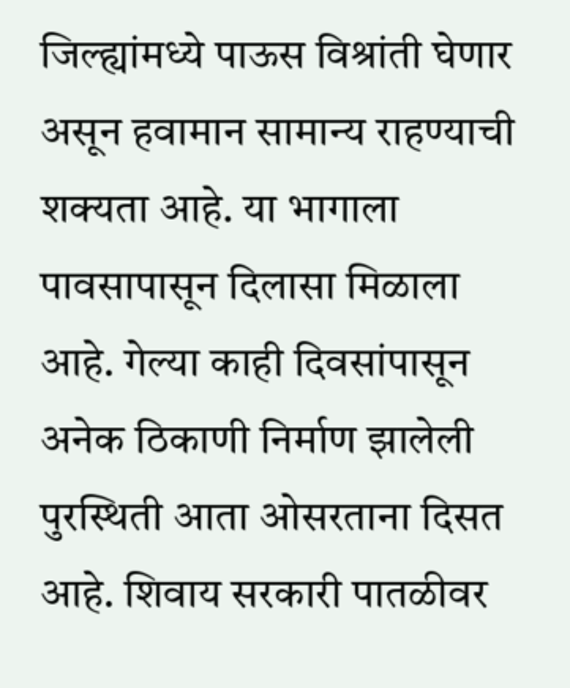जिल्ह्यांमध्ये पाऊस विश्रांती घेणार असून हवामान सामान्य राहण्याची शक्यता आहे. या भागाला पावसापासून दिलासा मिळाला आहे. गेल्या काही दिवसांपासून अनेक ठिकाणी निर्माण झालेली पुरस्थिती आता ओसरताना दिसत आहे. शिवाय सरकारी पातळीवर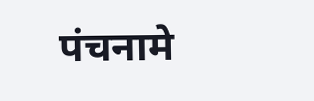पंचनामे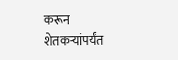करून शेतकऱ्यांपर्यंत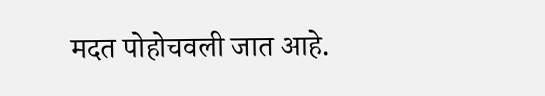मदत पोहोचवली जात आहे.